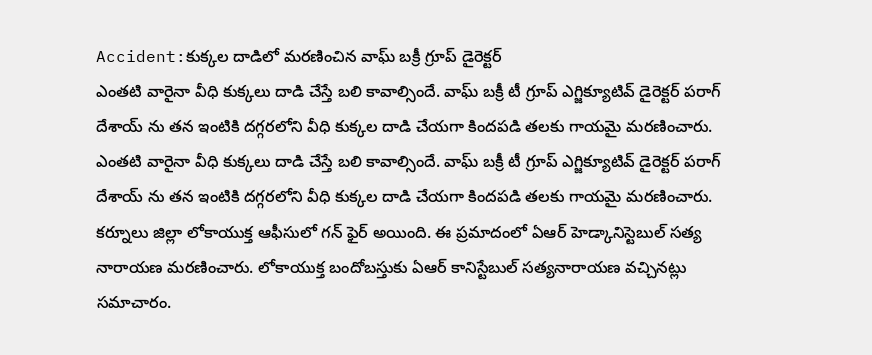Accident:కుక్కల దాడిలో మరణించిన వాఘ్ బక్రీ గ్రూప్ డైరెక్టర్
ఎంతటి వారైనా వీధి కుక్కలు దాడి చేస్తే బలి కావాల్సిందే. వాఘ్ బక్రీ టీ గ్రూప్ ఎగ్జిక్యూటివ్ డైరెక్టర్ పరాగ్ దేశాయ్ ను తన ఇంటికి దగ్గరలోని వీధి కుక్కల దాడి చేయగా కిందపడి తలకు గాయమై మరణించారు.
ఎంతటి వారైనా వీధి కుక్కలు దాడి చేస్తే బలి కావాల్సిందే. వాఘ్ బక్రీ టీ గ్రూప్ ఎగ్జిక్యూటివ్ డైరెక్టర్ పరాగ్ దేశాయ్ ను తన ఇంటికి దగ్గరలోని వీధి కుక్కల దాడి చేయగా కిందపడి తలకు గాయమై మరణించారు.
కర్నూలు జిల్లా లోకాయుక్త ఆఫీసులో గన్ ఫైర్ అయింది. ఈ ప్రమాదంలో ఏఆర్ హెడ్కానిస్టెబుల్ సత్య నారాయణ మరణించారు. లోకాయుక్త బందోబస్తుకు ఏఆర్ కానిస్టేబుల్ సత్యనారాయణ వచ్చినట్లు సమాచారం.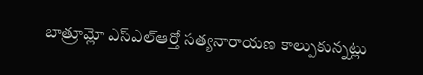బాత్రూమ్లో ఎస్ఎల్ఆర్తో సత్యనారాయణ కాల్పుకున్నట్లు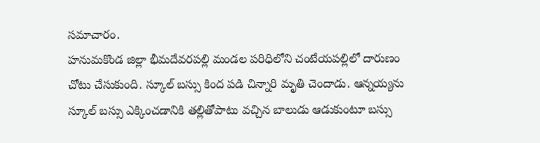సమాచారం.
హనుమకొండ జిల్లా భీమదేవరపల్లి మండల పరిధిలోని చంటేయపల్లిలో దారుణం చోటు చేసుకుంది. స్కూల్ బస్సు కింద పడి చిన్నారి మృతి చెందాడు. ఆన్నయ్యను స్కూల్ బస్సు ఎక్కించడానికి తల్లితోపాటు వచ్చిన బాలుడు ఆడుకుంటూ బస్సు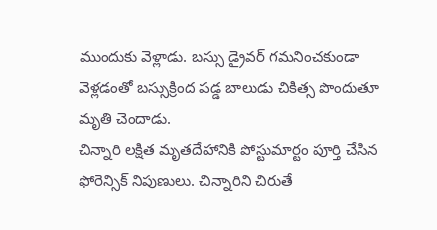ముందుకు వెళ్లాడు. బస్సు డ్రైవర్ గమనించకుండా వెళ్లడంతో బస్సుక్రింద పడ్డ బాలుడు చికిత్స పొందుతూ మృతి చెందాడు.
చిన్నారి లక్షిత మృతదేహానికి పోస్టుమార్టం పూర్తి చేసిన ఫోరెన్సిక్ నిపుణులు. చిన్నారిని చిరుతే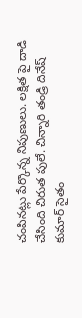చంపినట్లు పేర్కొన్న నిపుణులు. లక్షిత పై దాడి చేసింది చిరుత పులే. చిన్నారి తండ్రి దినేష్ కుమార్ సైతం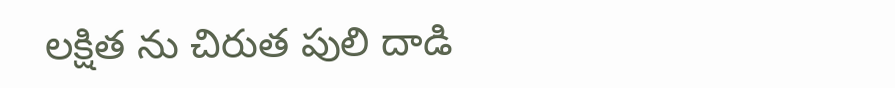లక్షిత ను చిరుత పులి దాడి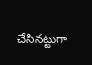చేసినట్టుగా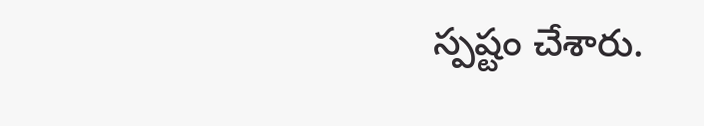స్పష్టం చేశారు.